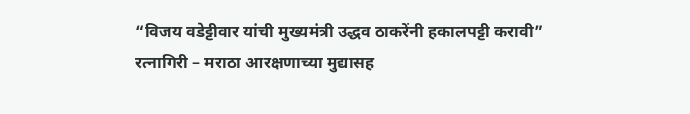“विजय वडेट्टीवार यांची मुख्यमंत्री उद्धव ठाकरेंनी हकालपट्टी करावी”
रत्नागिरी – मराठा आरक्षणाच्या मुद्यासह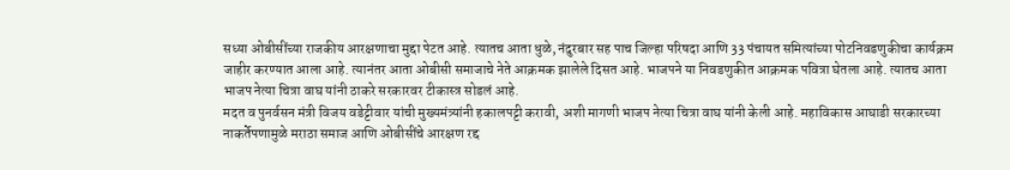सध्या ओबीसींच्या राजकीय आरक्षणाचा मुद्दा पेटत आहे. त्यातच आता धुळे, नंदुरबार सह पाच जिल्हा परिषदा आणि 33 पंचायत समित्यांच्या पोटनिवडणुकीचा कार्यक्रम जाहीर करण्यात आला आहे. त्यानंतर आता ओबीसी समाजाचे नेते आक्रमक झालेले दिसत आहे. भाजपने या निवडणुकीत आक्रमक पवित्रा घेतला आहे. त्यातच आता भाजप नेत्या चित्रा वाघ यांनी ठाकरे सरकारवर टीकास्त्र सोडलं आहे.
मदत व पुनर्वसन मंत्री विजय वडेट्टीवार यांची मुख्यमंत्र्यांनी हकालपट्टी करावी, अशी मागणी भाजप नेत्या चित्रा वाघ यांनी केली आहे. महाविकास आघाडी सरकारच्या नाकर्तेपणामुळे मराठा समाज आणि ओबीसींचे आरक्षण रद्द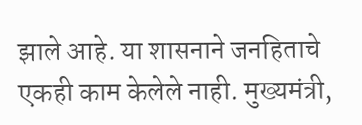झाले आहे. या शासनाने जनहिताचे एकही काम केलेले नाही. मुख्यमंत्री,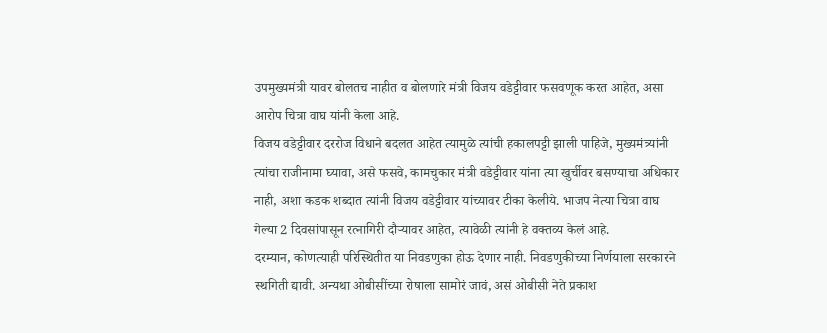उपमुख्यमंत्री यावर बोलतच नाहीत व बोलणारे मंत्री विजय वडेट्टीवार फसवणूक करत आहेत, असा आरोप चित्रा वाघ यांनी केला आहे.
विजय वडेट्टीवार दररोज विधाने बदलत आहेत त्यामुळे त्यांची हकालपट्टी झाली पाहिजे, मुख्यमंत्र्यांनी त्यांचा राजीनामा घ्यावा, असे फसवे, कामचुकार मंत्री वडेट्टीवार यांना त्या खुर्चीवर बसण्याचा अधिकार नाही, अशा कडक शब्दात त्यांनी विजय वडेट्टीवार यांच्यावर टीका केलीये. भाजप नेत्या चित्रा वाघ गेल्या 2 दिवसांपासून रत्नागिरी दौऱ्यावर आहेत, त्यावेळी त्यांनी हे वक्तव्य केलं आहे.
दरम्यान, कोणत्याही परिस्थितीत या निवडणुका होऊ देणार नाही. निवडणुकीच्या निर्णयाला सरकारने स्थगिती द्यावी. अन्यथा ओबीसींच्या रोषाला सामोरं जावं, असं ओबीसी नेते प्रकाश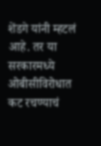शेंडगे यांनी म्हटलं आहे. तर या सरकारमध्ये ओबीसीविरोधात कट रचण्याचं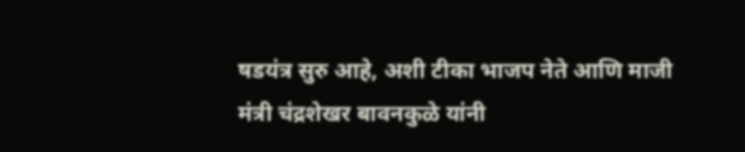षडयंत्र सुरु आहे, अशी टीका भाजप नेते आणि माजी मंत्री चंद्रशेखर बावनकुळे यांनी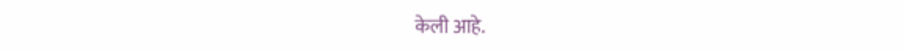केली आहे.